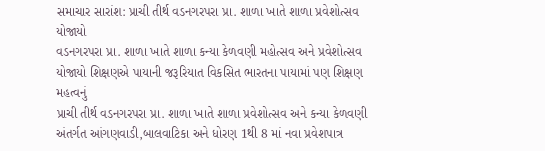સમાચાર સારાંશ: પ્રાચી તીર્થ વડનગરપરા પ્રા. શાળા ખાતે શાળા પ્રવેશોત્સવ યોજાયો
વડનગરપરા પ્રા. શાળા ખાતે શાળા કન્યા કેળવણી મહોત્સવ અને પ્રવેશોત્સવ યોજાયો શિક્ષણએ પાયાની જરૂરિયાત વિકસિત ભારતના પાયામાં પણ શિક્ષણ મહત્વનું
પ્રાચી તીર્થ વડનગરપરા પ્રા. શાળા ખાતે શાળા પ્રવેશોત્સવ અને કન્યા કેળવણી અંતર્ગત આંગણવાડી,બાલવાટિકા અને ધોરણ 1થી 8 માં નવા પ્રવેશપાત્ર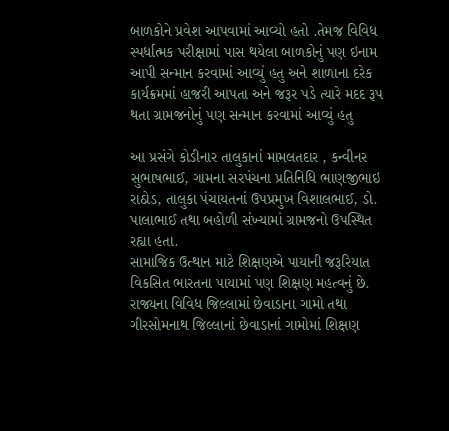બાળકોને પ્રવેશ આપવામાં આવ્યો હતો .તેમજ વિવિધ સ્પર્ધાત્મક પરીક્ષામાં પાસ થયેલા બાળકોનું પણ ઇનામ આપી સન્માન કરવામાં આવ્યું હતુ અને શાળાના દરેક કાર્યક્રમમાં હાજરી આપતા અને જરૂર પડે ત્યારે મદદ રૂપ થતા ગ્રામજનોનું પણ સન્માન કરવામાં આવ્યું હતુ

આ પ્રસંગે કોડીનાર તાલુકાનાં મામલતદાર , કન્વીનર સુભાષભાઈ, ગામના સરપંચના પ્રતિનિધિ ભાણજીભાઇ રાઠોડ, તાલુકા પંચાયતનાં ઉપપ્રમુખ વિશાલભાઈ, ડો. પાલાભાઈ તથા બહોળી સંખ્યામાં ગ્રામજનો ઉપસ્થિત રહ્યા હતા.
સામાજિક ઉત્થાન માટે શિક્ષણએ પાયાની જરૂરિયાત વિકસિત ભારતના પાયામાં પણ શિક્ષણ મહત્વનું છે.
રાજ્યના વિવિધ જિલ્લામાં છેવાડાના ગામો તથા ગીરસોમનાથ જિલ્લાનાં છેવાડાનાં ગામોમાં શિક્ષણ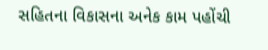સહિતના વિકાસના અનેક કામ પહોંચી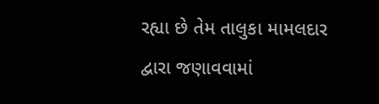રહ્યા છે તેમ તાલુકા મામલદાર દ્વારા જણાવવામાં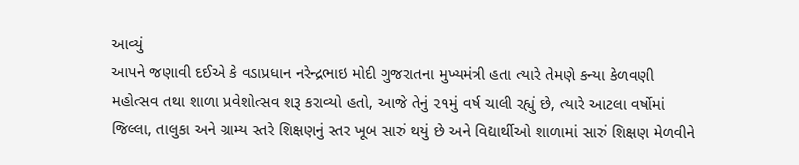આવ્યું
આપને જણાવી દઈએ કે વડાપ્રધાન નરેન્દ્રભાઇ મોદી ગુજરાતના મુખ્યમંત્રી હતા ત્યારે તેમણે કન્યા કેળવણી મહોત્સવ તથા શાળા પ્રવેશોત્સવ શરૂ કરાવ્યો હતો, આજે તેનું ૨૧મું વર્ષ ચાલી રહ્યું છે, ત્યારે આટલા વર્ષોમાં જિલ્લા, તાલુકા અને ગ્રામ્ય સ્તરે શિક્ષણનું સ્તર ખૂબ સારું થયું છે અને વિદ્યાર્થીઓ શાળામાં સારું શિક્ષણ મેળવીને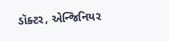ડૉક્ટર, એન્જિનિયર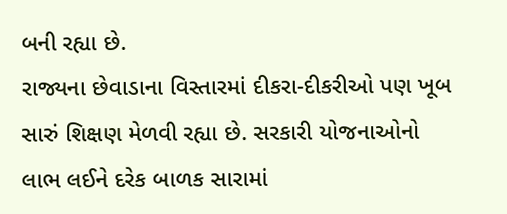બની રહ્યા છે.
રાજ્યના છેવાડાના વિસ્તારમાં દીકરા-દીકરીઓ પણ ખૂબ સારું શિક્ષણ મેળવી રહ્યા છે. સરકારી યોજનાઓનો લાભ લઈને દરેક બાળક સારામાં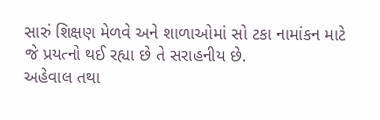સારું શિક્ષણ મેળવે અને શાળાઓમાં સો ટકા નામાંકન માટે જે પ્રયત્નો થઈ રહ્યા છે તે સરાહનીય છે.
અહેવાલ તથા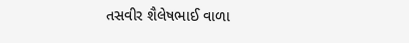તસવીર શૈલેષભાઈ વાળા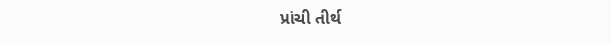પ્રાંચી તીર્થ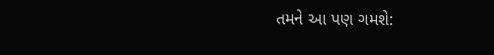તમને આ પણ ગમશે: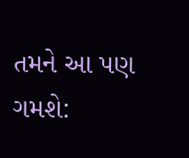તમને આ પણ ગમશે: